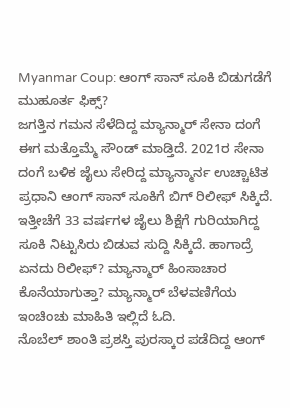Myanmar Coup: ಆಂಗ್ ಸಾನ್ ಸೂಕಿ ಬಿಡುಗಡೆಗೆ ಮುಹೂರ್ತ ಫಿಕ್ಸ್?
ಜಗತ್ತಿನ ಗಮನ ಸೆಳೆದಿದ್ದ ಮ್ಯಾನ್ಮಾರ್ ಸೇನಾ ದಂಗೆ ಈಗ ಮತ್ತೊಮ್ಮೆ ಸೌಂಡ್ ಮಾಡ್ತಿದೆ. 2021ರ ಸೇನಾ ದಂಗೆ ಬಳಿಕ ಜೈಲು ಸೇರಿದ್ದ ಮ್ಯಾನ್ಮಾರ್ನ ಉಚ್ಚಾಟಿತ ಪ್ರಧಾನಿ ಆಂಗ್ ಸಾನ್ ಸೂಕಿಗೆ ಬಿಗ್ ರಿಲೀಫ್ ಸಿಕ್ಕಿದೆ. ಇತ್ತೀಚೆಗೆ 33 ವರ್ಷಗಳ ಜೈಲು ಶಿಕ್ಷೆಗೆ ಗುರಿಯಾಗಿದ್ದ ಸೂಕಿ ನಿಟ್ಟುಸಿರು ಬಿಡುವ ಸುದ್ದಿ ಸಿಕ್ಕಿದೆ. ಹಾಗಾದ್ರೆ ಏನದು ರಿಲೀಫ್? ಮ್ಯಾನ್ಮಾರ್ ಹಿಂಸಾಚಾರ ಕೊನೆಯಾಗುತ್ತಾ? ಮ್ಯಾನ್ಮಾರ್ ಬೆಳವಣಿಗೆಯ ಇಂಚಿಂಚು ಮಾಹಿತಿ ಇಲ್ಲಿದೆ ಓದಿ.
ನೊಬೆಲ್ ಶಾಂತಿ ಪ್ರಶಸ್ತಿ ಪುರಸ್ಕಾರ ಪಡೆದಿದ್ದ ಆಂಗ್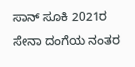ಸಾನ್ ಸೂಕಿ 2021ರ ಸೇನಾ ದಂಗೆಯ ನಂತರ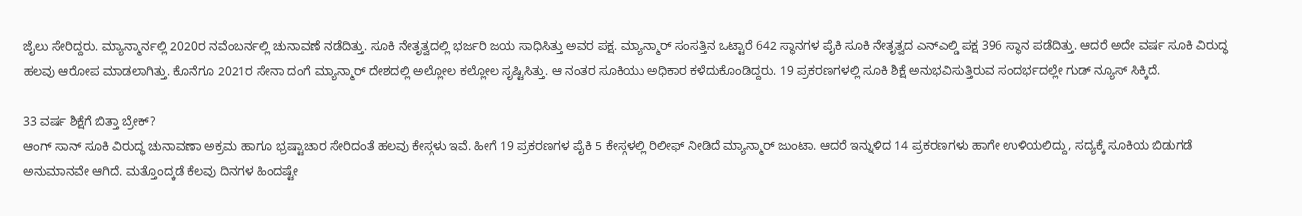ಜೈಲು ಸೇರಿದ್ದರು. ಮ್ಯಾನ್ಮಾರ್ನಲ್ಲಿ 2020ರ ನವೆಂಬರ್ನಲ್ಲಿ ಚುನಾವಣೆ ನಡೆದಿತ್ತು. ಸೂಕಿ ನೇತೃತ್ವದಲ್ಲಿ ಭರ್ಜರಿ ಜಯ ಸಾಧಿಸಿತ್ತು ಅವರ ಪಕ್ಷ. ಮ್ಯಾನ್ಮಾರ್ ಸಂಸತ್ತಿನ ಒಟ್ಟಾರೆ 642 ಸ್ಥಾನಗಳ ಪೈಕಿ ಸೂಕಿ ನೇತೃತ್ವದ ಎನ್ಎಲ್ಡಿ ಪಕ್ಷ 396 ಸ್ಥಾನ ಪಡೆದಿತ್ತು. ಆದರೆ ಅದೇ ವರ್ಷ ಸೂಕಿ ವಿರುದ್ಧ ಹಲವು ಆರೋಪ ಮಾಡಲಾಗಿತ್ತು. ಕೊನೆಗೂ 2021ರ ಸೇನಾ ದಂಗೆ ಮ್ಯಾನ್ಮಾರ್ ದೇಶದಲ್ಲಿ ಅಲ್ಲೋಲ ಕಲ್ಲೋಲ ಸೃಷ್ಟಿಸಿತ್ತು. ಆ ನಂತರ ಸೂಕಿಯು ಅಧಿಕಾರ ಕಳೆದುಕೊಂಡಿದ್ದರು. 19 ಪ್ರಕರಣಗಳಲ್ಲಿ ಸೂಕಿ ಶಿಕ್ಷೆ ಅನುಭವಿಸುತ್ತಿರುವ ಸಂದರ್ಭದಲ್ಲೇ ಗುಡ್ ನ್ಯೂಸ್ ಸಿಕ್ಕಿದೆ.

33 ವರ್ಷ ಶಿಕ್ಷೆಗೆ ಬಿತ್ತಾ ಬ್ರೇಕ್?
ಆಂಗ್ ಸಾನ್ ಸೂಕಿ ವಿರುದ್ಧ ಚುನಾವಣಾ ಅಕ್ರಮ ಹಾಗೂ ಭ್ರಷ್ಟಾಚಾರ ಸೇರಿದಂತೆ ಹಲವು ಕೇಸ್ಗಳು ಇವೆ. ಹೀಗೆ 19 ಪ್ರಕರಣಗಳ ಪೈಕಿ 5 ಕೇಸ್ಗಳಲ್ಲಿ ರಿಲೀಫ್ ನೀಡಿದೆ ಮ್ಯಾನ್ಮಾರ್ ಜುಂಟಾ. ಆದರೆ ಇನ್ನುಳಿದ 14 ಪ್ರಕರಣಗಳು ಹಾಗೇ ಉಳಿಯಲಿದ್ದು, ಸದ್ಯಕ್ಕೆ ಸೂಕಿಯ ಬಿಡುಗಡೆ ಅನುಮಾನವೇ ಆಗಿದೆ. ಮತ್ತೊಂದ್ಕಡೆ ಕೆಲವು ದಿನಗಳ ಹಿಂದಷ್ಟೇ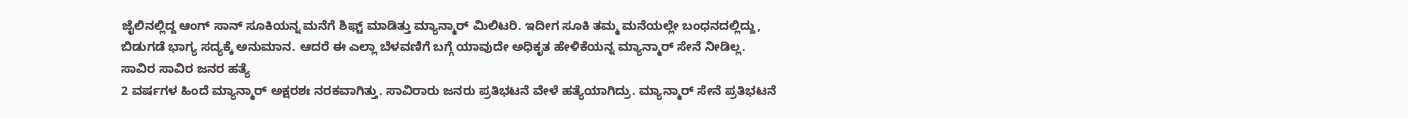ಜೈಲಿನಲ್ಲಿದ್ದ ಆಂಗ್ ಸಾನ್ ಸೂಕಿಯನ್ನ ಮನೆಗೆ ಶಿಫ್ಟ್ ಮಾಡಿತ್ತು ಮ್ಯಾನ್ಮಾರ್ ಮಿಲಿಟರಿ. ಇದೀಗ ಸೂಕಿ ತಮ್ಮ ಮನೆಯಲ್ಲೇ ಬಂಧನದಲ್ಲಿದ್ದು, ಬಿಡುಗಡೆ ಭಾಗ್ಯ ಸದ್ಯಕ್ಕೆ ಅನುಮಾನ. ಆದರೆ ಈ ಎಲ್ಲಾ ಬೆಳವಣಿಗೆ ಬಗ್ಗೆ ಯಾವುದೇ ಅಧಿಕೃತ ಹೇಳಿಕೆಯನ್ನ ಮ್ಯಾನ್ಮಾರ್ ಸೇನೆ ನೀಡಿಲ್ಲ.
ಸಾವಿರ ಸಾವಿರ ಜನರ ಹತ್ಯೆ
2 ವರ್ಷಗಳ ಹಿಂದೆ ಮ್ಯಾನ್ಮಾರ್ ಅಕ್ಷರಶಃ ನರಕವಾಗಿತ್ತು. ಸಾವಿರಾರು ಜನರು ಪ್ರತಿಭಟನೆ ವೇಳೆ ಹತ್ಯೆಯಾಗಿದ್ರು. ಮ್ಯಾನ್ಮಾರ್ ಸೇನೆ ಪ್ರತಿಭಟನೆ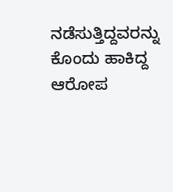ನಡೆಸುತ್ತಿದ್ದವರನ್ನು ಕೊಂದು ಹಾಕಿದ್ದ ಆರೋಪ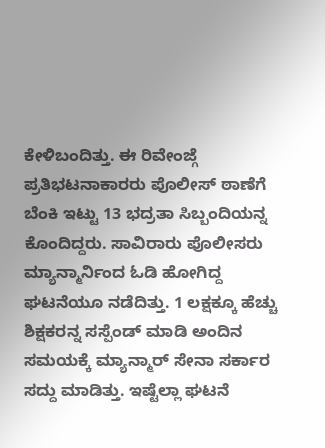ಕೇಳಿಬಂದಿತ್ತು. ಈ ರಿವೇಂಜ್ಗೆ ಪ್ರತಿಭಟನಾಕಾರರು ಪೊಲೀಸ್ ಠಾಣೆಗೆ ಬೆಂಕಿ ಇಟ್ಟು 13 ಭದ್ರತಾ ಸಿಬ್ಬಂದಿಯನ್ನ ಕೊಂದಿದ್ದರು. ಸಾವಿರಾರು ಪೊಲೀಸರು ಮ್ಯಾನ್ಮಾರ್ನಿಂದ ಓಡಿ ಹೋಗಿದ್ದ ಘಟನೆಯೂ ನಡೆದಿತ್ತು. 1 ಲಕ್ಷಕ್ಕೂ ಹೆಚ್ಚು ಶಿಕ್ಷಕರನ್ನ ಸಸ್ಪೆಂಡ್ ಮಾಡಿ ಅಂದಿನ ಸಮಯಕ್ಕೆ ಮ್ಯಾನ್ಮಾರ್ ಸೇನಾ ಸರ್ಕಾರ ಸದ್ದು ಮಾಡಿತ್ತು. ಇಷ್ಟೆಲ್ಲಾ ಘಟನೆ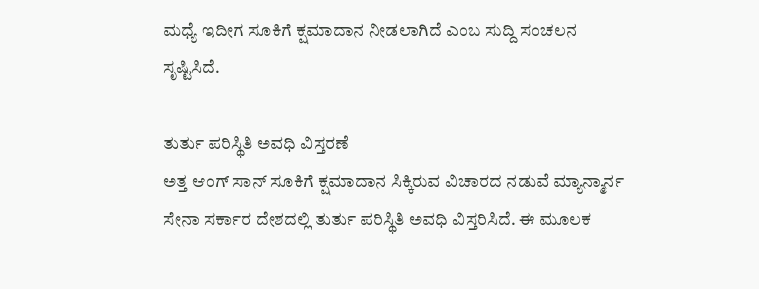ಮಧ್ಯೆ ಇದೀಗ ಸೂಕಿಗೆ ಕ್ಷಮಾದಾನ ನೀಡಲಾಗಿದೆ ಎಂಬ ಸುದ್ದಿ ಸಂಚಲನ ಸೃಷ್ಟಿಸಿದೆ.

ತುರ್ತು ಪರಿಸ್ಥಿತಿ ಅವಧಿ ವಿಸ್ತರಣೆ
ಅತ್ತ ಆಂಗ್ ಸಾನ್ ಸೂಕಿಗೆ ಕ್ಷಮಾದಾನ ಸಿಕ್ಕಿರುವ ವಿಚಾರದ ನಡುವೆ ಮ್ಯಾನ್ಮಾರ್ನ ಸೇನಾ ಸರ್ಕಾರ ದೇಶದಲ್ಲಿ ತುರ್ತು ಪರಿಸ್ಥಿತಿ ಅವಧಿ ವಿಸ್ತರಿಸಿದೆ. ಈ ಮೂಲಕ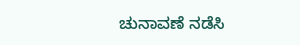ಚುನಾವಣೆ ನಡೆಸಿ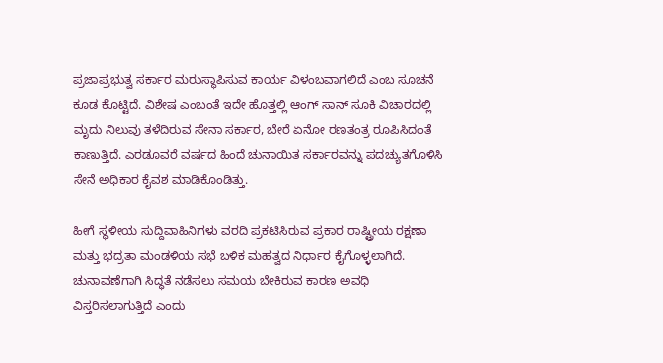ಪ್ರಜಾಪ್ರಭುತ್ವ ಸರ್ಕಾರ ಮರುಸ್ಥಾಪಿಸುವ ಕಾರ್ಯ ವಿಳಂಬವಾಗಲಿದೆ ಎಂಬ ಸೂಚನೆ ಕೂಡ ಕೊಟ್ಟಿದೆ. ವಿಶೇಷ ಎಂಬಂತೆ ಇದೇ ಹೊತ್ತಲ್ಲಿ ಆಂಗ್ ಸಾನ್ ಸೂಕಿ ವಿಚಾರದಲ್ಲಿ ಮೃದು ನಿಲುವು ತಳೆದಿರುವ ಸೇನಾ ಸರ್ಕಾರ, ಬೇರೆ ಏನೋ ರಣತಂತ್ರ ರೂಪಿಸಿದಂತೆ ಕಾಣುತ್ತಿದೆ. ಎರಡೂವರೆ ವರ್ಷದ ಹಿಂದೆ ಚುನಾಯಿತ ಸರ್ಕಾರವನ್ನು ಪದಚ್ಯುತಗೊಳಿಸಿ ಸೇನೆ ಅಧಿಕಾರ ಕೈವಶ ಮಾಡಿಕೊಂಡಿತ್ತು.

ಹೀಗೆ ಸ್ಥಳೀಯ ಸುದ್ದಿವಾಹಿನಿಗಳು ವರದಿ ಪ್ರಕಟಿಸಿರುವ ಪ್ರಕಾರ ರಾಷ್ಟ್ರೀಯ ರಕ್ಷಣಾ ಮತ್ತು ಭದ್ರತಾ ಮಂಡಳಿಯ ಸಭೆ ಬಳಿಕ ಮಹತ್ವದ ನಿರ್ಧಾರ ಕೈಗೊಳ್ಳಲಾಗಿದೆ. ಚುನಾವಣೆಗಾಗಿ ಸಿದ್ಧತೆ ನಡೆಸಲು ಸಮಯ ಬೇಕಿರುವ ಕಾರಣ ಅವಧಿ ವಿಸ್ತರಿಸಲಾಗುತ್ತಿದೆ ಎಂದು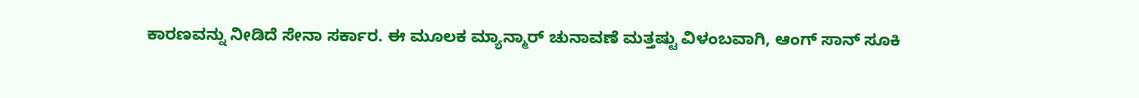ಕಾರಣವನ್ನು ನೀಡಿದೆ ಸೇನಾ ಸರ್ಕಾರ. ಈ ಮೂಲಕ ಮ್ಯಾನ್ಮಾರ್ ಚುನಾವಣೆ ಮತ್ತಷ್ಟು ವಿಳಂಬವಾಗಿ, ಆಂಗ್ ಸಾನ್ ಸೂಕಿ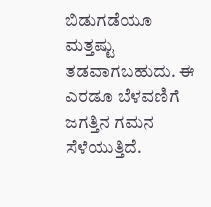ಬಿಡುಗಡೆಯೂ ಮತ್ತಷ್ಟು ತಡವಾಗಬಹುದು. ಈ ಎರಡೂ ಬೆಳವಣಿಗೆ ಜಗತ್ತಿನ ಗಮನ ಸೆಳೆಯುತ್ತಿದೆ.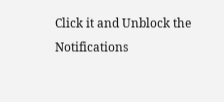Click it and Unblock the Notifications